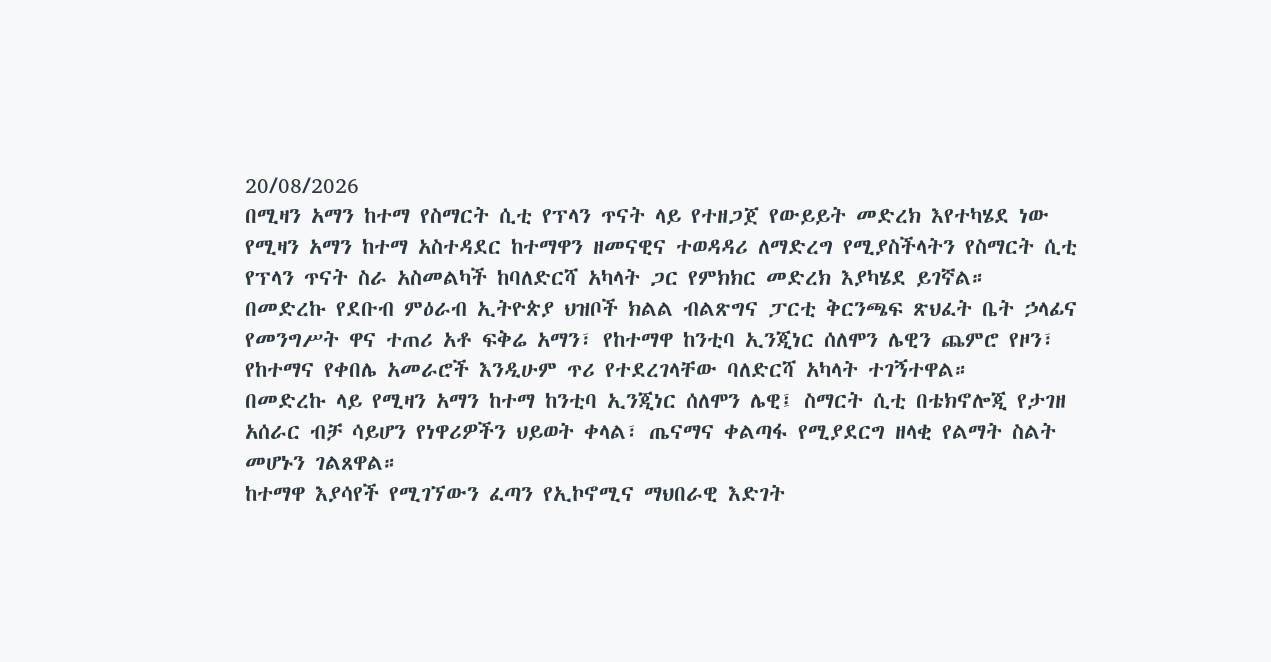20/08/2026
በሚዛን አማን ከተማ የስማርት ሲቲ የፕላን ጥናት ላይ የተዘጋጀ የውይይት መድረክ እየተካሄደ ነው
የሚዛን አማን ከተማ አስተዳደር ከተማዋን ዘመናዊና ተወዳዳሪ ለማድረግ የሚያስችላትን የስማርት ሲቲ የፕላን ጥናት ስራ አስመልካች ከባለድርሻ አካላት ጋር የምክክር መድረክ እያካሄደ ይገኛል።
በመድረኩ የደቡብ ምዕራብ ኢትዮጵያ ህዝቦች ክልል ብልጽግና ፓርቲ ቅርንጫፍ ጽህፈት ቤት ኃላፊና የመንግሥት ዋና ተጠሪ አቶ ፍቅሬ አማን፣ የከተማዋ ከንቲባ ኢንጂነር ሰለሞን ሌዊን ጨምሮ የዞን፣ የከተማና የቀበሌ አመራሮች እንዲሁም ጥሪ የተደረገላቸው ባለድርሻ አካላት ተገኝተዋል።
በመድረኩ ላይ የሚዛን አማን ከተማ ከንቲባ ኢንጂነር ሰለሞን ሌዊ፤ ስማርት ሲቲ በቴክኖሎጂ የታገዘ አሰራር ብቻ ሳይሆን የነዋሪዎችን ህይወት ቀላል፣ ጤናማና ቀልጣፋ የሚያደርግ ዘላቂ የልማት ስልት መሆኑን ገልጸዋል።
ከተማዋ እያሳየች የሚገኘውን ፈጣን የኢኮኖሚና ማህበራዊ እድገት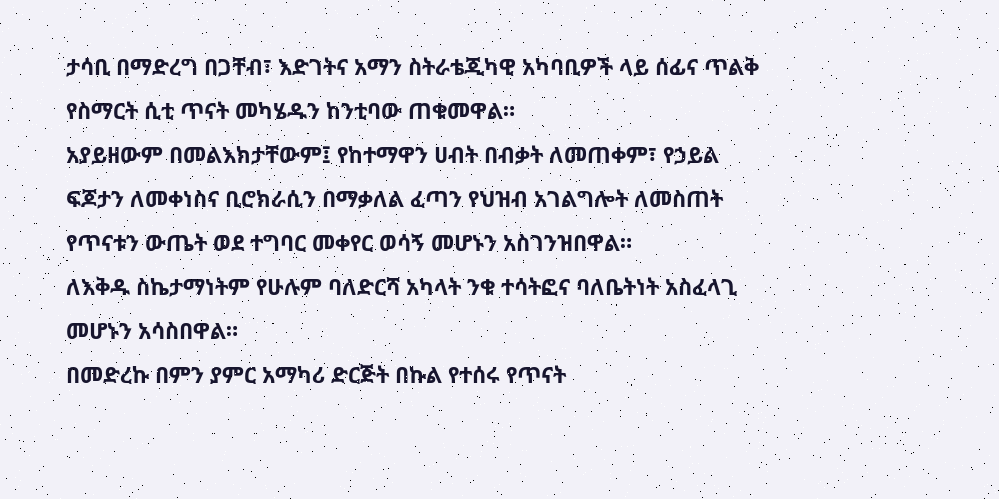ታሳቢ በማድረግ በጋቸብ፣ እድገትና አማን ስትራቴጂካዊ አካባቢዎች ላይ ሰፊና ጥልቅ የስማርት ሲቲ ጥናት መካሄዱን ከንቲባው ጠቁመዋል።
አያይዘውም በመልእክታቸውም፤ የከተማዋን ሀብት በብቃት ለመጠቀም፣ የኃይል ፍጆታን ለመቀነስና ቢሮክራሲን በማቃለል ፈጣን የህዝብ አገልግሎት ለመስጠት የጥናቱን ውጤት ወደ ተግባር መቀየር ወሳኝ መሆኑን አስገንዝበዋል።
ለእቅዱ ስኬታማነትም የሁሉም ባለድርሻ አካላት ንቁ ተሳትፎና ባለቤትነት አስፈላጊ መሆኑን አሳስበዋል።
በመድረኩ በምን ያምር አማካሪ ድርጅት በኩል የተሰሩ የጥናት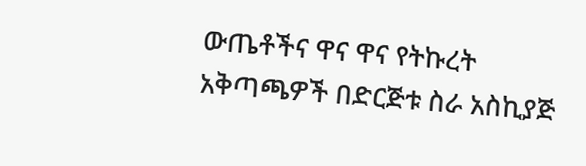ውጤቶችና ዋና ዋና የትኩረት አቅጣጫዎች በድርጅቱ ስራ አስኪያጅ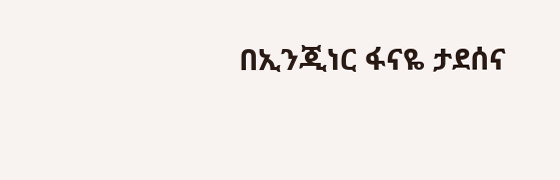በኢንጂነር ፋናዬ ታደሰና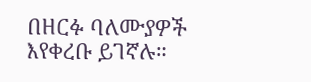በዘርፉ ባለሙያዎች እየቀረቡ ይገኛሉ።